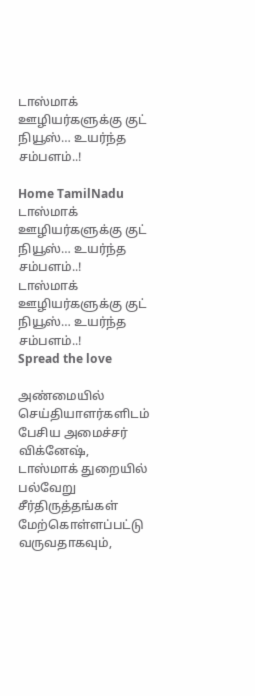டாஸ்மாக் ஊழியர்களுக்கு குட் நியூஸ்… உயர்ந்த சம்பளம்..!

Home TamilNadu டாஸ்மாக் ஊழியர்களுக்கு குட் நியூஸ்… உயர்ந்த சம்பளம்..!
டாஸ்மாக் ஊழியர்களுக்கு குட் நியூஸ்… உயர்ந்த சம்பளம்..!
Spread the love

அண்மையில் செய்தியாளர்களிடம் பேசிய அமைச்சர் விக்னேஷ், டாஸ்மாக் துறையில் பல்வேறு சீர்திருத்தங்கள் மேற்கொள்ளப்பட்டு வருவதாகவும்,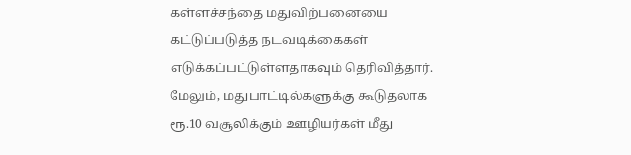கள்ளச்சந்தை மதுவிற்பனையை கட்டுப்படுத்த நடவடிக்கைகள் எடுக்கப்பட்டுள்ளதாகவும் தெரிவித்தார். மேலும், மதுபாட்டில்களுக்கு கூடுதலாக ரூ.10 வசூலிக்கும் ஊழியர்கள் மீது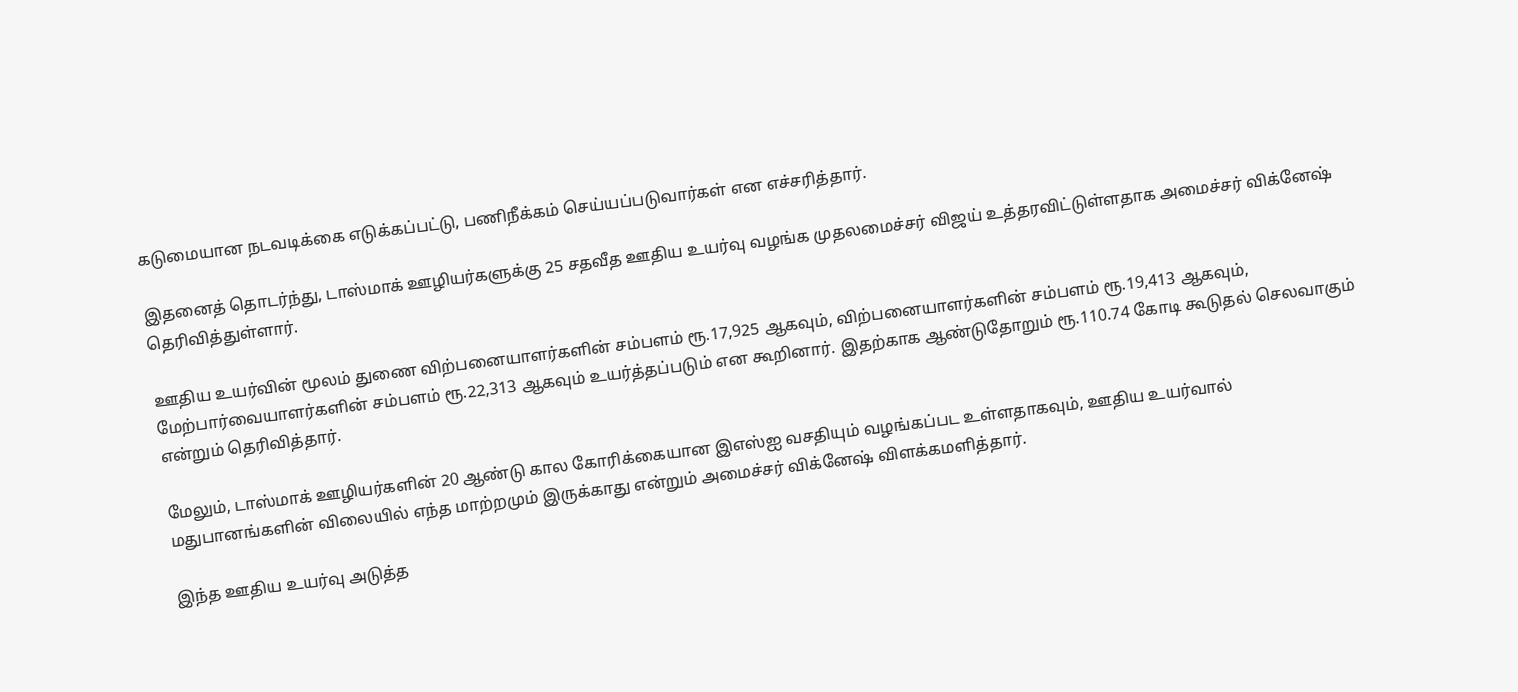கடுமையான நடவடிக்கை எடுக்கப்பட்டு, பணிநீக்கம் செய்யப்படுவார்கள் என எச்சரித்தார்.

இதனைத் தொடர்ந்து, டாஸ்மாக் ஊழியர்களுக்கு 25 சதவீத ஊதிய உயர்வு வழங்க முதலமைச்சர் விஜய் உத்தரவிட்டுள்ளதாக அமைச்சர் விக்னேஷ் தெரிவித்துள்ளார்.

ஊதிய உயர்வின் மூலம் துணை விற்பனையாளர்களின் சம்பளம் ரூ.17,925 ஆகவும், விற்பனையாளர்களின் சம்பளம் ரூ.19,413 ஆகவும், மேற்பார்வையாளர்களின் சம்பளம் ரூ.22,313 ஆகவும் உயர்த்தப்படும் என கூறினார். இதற்காக ஆண்டுதோறும் ரூ.110.74 கோடி கூடுதல் செலவாகும் என்றும் தெரிவித்தார்.

மேலும், டாஸ்மாக் ஊழியர்களின் 20 ஆண்டு கால கோரிக்கையான இஎஸ்ஐ வசதியும் வழங்கப்பட உள்ளதாகவும், ஊதிய உயர்வால் மதுபானங்களின் விலையில் எந்த மாற்றமும் இருக்காது என்றும் அமைச்சர் விக்னேஷ் விளக்கமளித்தார்.

இந்த ஊதிய உயர்வு அடுத்த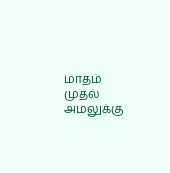மாதம் முதல் அமலுக்கு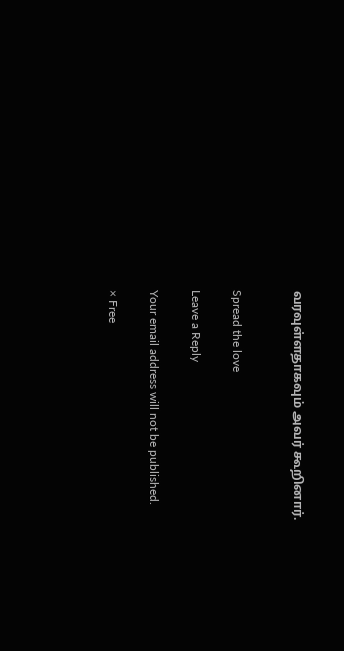வரவுள்ளதாகவும் அவர் கூறினார்.


Spread the love

Leave a Reply

Your email address will not be published.

× Free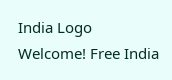India Logo
Welcome! Free India